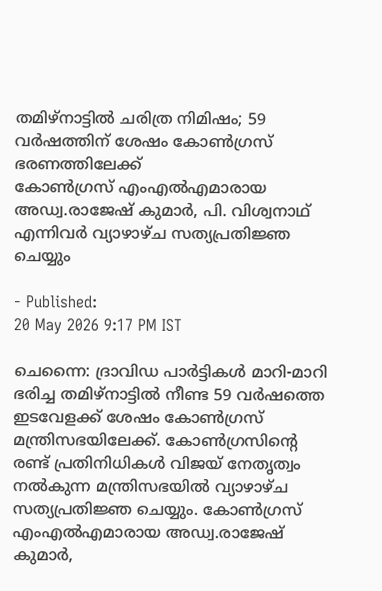തമിഴ്നാട്ടിൽ ചരിത്ര നിമിഷം; 59 വർഷത്തിന് ശേഷം കോൺഗ്രസ് ഭരണത്തിലേക്ക്
കോൺഗ്രസ് എംഎൽഎമാരായ അഡ്വ.രാജേഷ് കുമാർ, പി. വിശ്വനാഥ് എന്നിവർ വ്യാഴാഴ്ച സത്യപ്രതിജ്ഞ ചെയ്യും

- Published:
20 May 2026 9:17 PM IST

ചെന്നൈ: ദ്രാവിഡ പാർട്ടികൾ മാറി-മാറി ഭരിച്ച തമിഴ്നാട്ടിൽ നീണ്ട 59 വർഷത്തെ ഇടവേളക്ക് ശേഷം കോൺഗ്രസ് മന്ത്രിസഭയിലേക്ക്. കോൺഗ്രസിന്റെ രണ്ട് പ്രതിനിധികൾ വിജയ് നേതൃത്വം നൽകുന്ന മന്ത്രിസഭയിൽ വ്യാഴാഴ്ച സത്യപ്രതിജ്ഞ ചെയ്യും. കോൺഗ്രസ് എംഎൽഎമാരായ അഡ്വ.രാജേഷ് കുമാർ,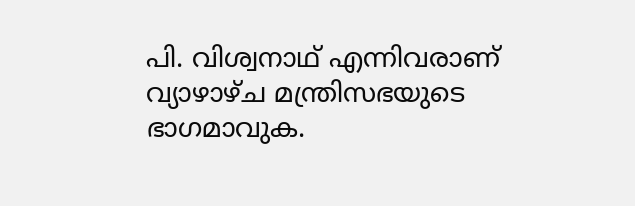പി. വിശ്വനാഥ് എന്നിവരാണ് വ്യാഴാഴ്ച മന്ത്രിസഭയുടെ ഭാഗമാവുക.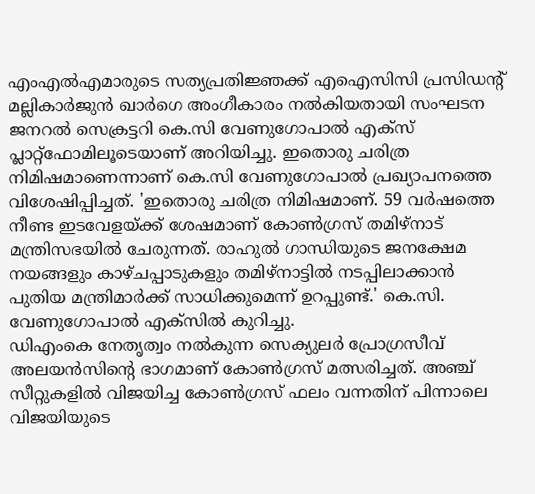എംഎൽഎമാരുടെ സത്യപ്രതിജ്ഞക്ക് എഐസിസി പ്രസിഡന്റ് മല്ലികാർജുൻ ഖാർഗെ അംഗീകാരം നൽകിയതായി സംഘടന ജനറൽ സെക്രട്ടറി കെ.സി വേണുഗോപാൽ എക്സ് പ്ലാറ്റ്ഫോമിലൂടെയാണ് അറിയിച്ചു. ഇതൊരു ചരിത്ര നിമിഷമാണെന്നാണ് കെ.സി വേണുഗോപാൽ പ്രഖ്യാപനത്തെ വിശേഷിപ്പിച്ചത്. 'ഇതൊരു ചരിത്ര നിമിഷമാണ്. 59 വർഷത്തെ നീണ്ട ഇടവേളയ്ക്ക് ശേഷമാണ് കോൺഗ്രസ് തമിഴ്നാട് മന്ത്രിസഭയിൽ ചേരുന്നത്. രാഹുൽ ഗാന്ധിയുടെ ജനക്ഷേമ നയങ്ങളും കാഴ്ചപ്പാടുകളും തമിഴ്നാട്ടിൽ നടപ്പിലാക്കാൻ പുതിയ മന്ത്രിമാർക്ക് സാധിക്കുമെന്ന് ഉറപ്പുണ്ട്.' കെ.സി. വേണുഗോപാൽ എക്സിൽ കുറിച്ചു.
ഡിഎംകെ നേതൃത്വം നൽകുന്ന സെക്യുലർ പ്രോഗ്രസീവ് അലയൻസിന്റെ ഭാഗമാണ് കോൺഗ്രസ് മത്സരിച്ചത്. അഞ്ച് സീറ്റുകളിൽ വിജയിച്ച കോൺഗ്രസ് ഫലം വന്നതിന് പിന്നാലെ വിജയിയുടെ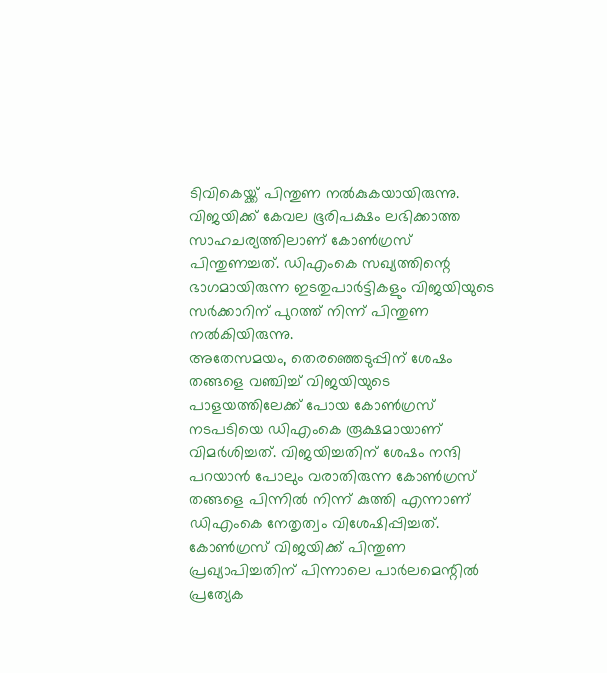ടിവികെയ്ക്ക് പിന്തുണ നൽകുകയായിരുന്നു. വിജയിക്ക് കേവല ഭൂരിപക്ഷം ലഭിക്കാത്ത സാഹചര്യത്തിലാണ് കോൺഗ്രസ് പിന്തുണച്ചത്. ഡിഎംകെ സഖ്യത്തിന്റെ ഭാഗമായിരുന്ന ഇടതുപാർട്ടികളും വിജയിയുടെ സർക്കാറിന് പുറത്ത് നിന്ന് പിന്തുണ നൽകിയിരുന്നു.
അതേസമയം, തെരഞ്ഞെടുപ്പിന് ശേഷം തങ്ങളെ വഞ്ചിച്ച് വിജയിയുടെ പാളയത്തിലേക്ക് പോയ കോൺഗ്രസ് നടപടിയെ ഡിഎംകെ രൂക്ഷമായാണ് വിമർശിച്ചത്. വിജയിച്ചതിന് ശേഷം നന്ദി പറയാൻ പോലും വരാതിരുന്ന കോൺഗ്രസ് തങ്ങളെ പിന്നിൽ നിന്ന് കുത്തി എന്നാണ് ഡിഎംകെ നേതൃത്വം വിശേഷിപ്പിച്ചത്. കോൺഗ്രസ് വിജയിക്ക് പിന്തുണ പ്രഖ്യാപിച്ചതിന് പിന്നാലെ പാർലമെന്റിൽ പ്രത്യേക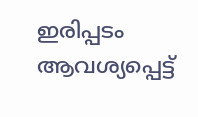ഇരിപ്പടം ആവശ്യപ്പെട്ട്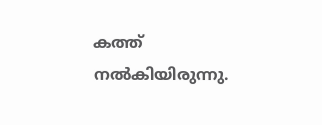കത്ത് നൽകിയിരുന്നു.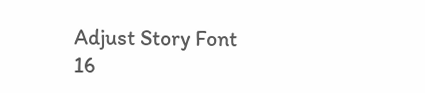Adjust Story Font
16